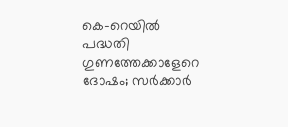കെ-റെയില്‍ പദ്ധതി ഗുണത്തേക്കാളേറെ ദോഷം; സര്‍ക്കാര്‍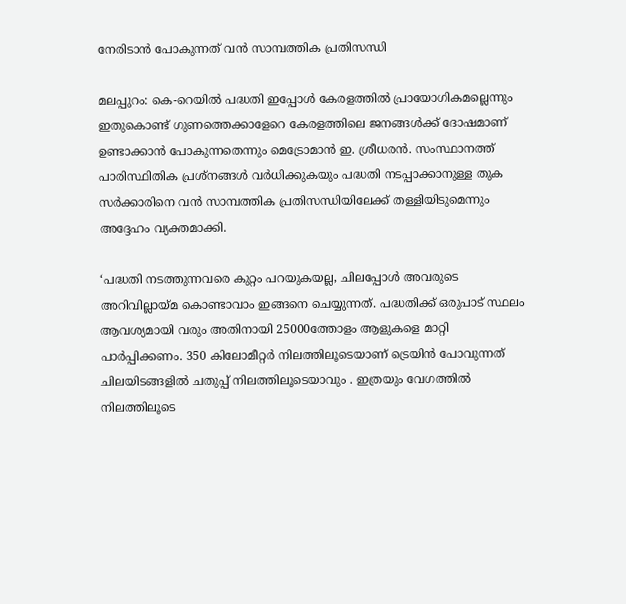നേരിടാന്‍ പോകുന്നത് വന്‍ സാമ്പത്തിക പ്രതിസന്ധി

മലപ്പുറം: കെ-റെയില്‍ പദ്ധതി ഇപ്പോള്‍ കേരളത്തില്‍ പ്രായോഗികമല്ലെന്നും ഇതുകൊണ്ട് ഗുണത്തെക്കാളേറെ കേരളത്തിലെ ജനങ്ങള്‍ക്ക് ദോഷമാണ് ഉണ്ടാക്കാന്‍ പോകുന്നതെന്നും മെട്രോമാന്‍ ഇ. ശ്രീധരന്‍. സംസ്ഥാനത്ത് പാരിസ്ഥിതിക പ്രശ്‌നങ്ങള്‍ വര്‍ധിക്കുകയും പദ്ധതി നടപ്പാക്കാനുള്ള തുക സര്‍ക്കാരിനെ വന്‍ സാമ്പത്തിക പ്രതിസന്ധിയിലേക്ക് തള്ളിയിടുമെന്നും അദ്ദേഹം വ്യക്തമാക്കി.

‘പദ്ധതി നടത്തുന്നവരെ കുറ്റം പറയുകയല്ല, ചിലപ്പോള്‍ അവരുടെ അറിവില്ലായ്മ കൊണ്ടാവാം ഇങ്ങനെ ചെയ്യുന്നത്. പദ്ധതിക്ക് ഒരുപാട് സ്ഥലം ആവശ്യമായി വരും അതിനായി 25000ത്തോളം ആളുകളെ മാറ്റി പാര്‍പ്പിക്കണം. 350 കിലോമീറ്റര്‍ നിലത്തിലൂടെയാണ് ട്രെയിന്‍ പോവുന്നത് ചിലയിടങ്ങളില്‍ ചതുപ്പ് നിലത്തിലൂടെയാവും . ഇത്രയും വേഗത്തില്‍ നിലത്തിലൂടെ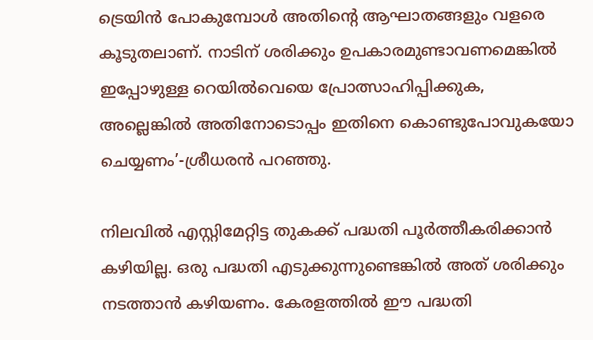ട്രെയിന്‍ പോകുമ്പോള്‍ അതിന്റെ ആഘാതങ്ങളും വളരെ കൂടുതലാണ്. നാടിന് ശരിക്കും ഉപകാരമുണ്ടാവണമെങ്കില്‍ ഇപ്പോഴുള്ള റെയില്‍വെയെ പ്രോത്സാഹിപ്പിക്കുക, അല്ലെങ്കില്‍ അതിനോടൊപ്പം ഇതിനെ കൊണ്ടുപോവുകയോ ചെയ്യണം’-ശ്രീധരന്‍ പറഞ്ഞു.

നിലവില്‍ എസ്റ്റിമേറ്റിട്ട തുകക്ക് പദ്ധതി പൂര്‍ത്തീകരിക്കാന്‍ കഴിയില്ല. ഒരു പദ്ധതി എടുക്കുന്നുണ്ടെങ്കില്‍ അത് ശരിക്കും നടത്താന്‍ കഴിയണം. കേരളത്തില്‍ ഈ പദ്ധതി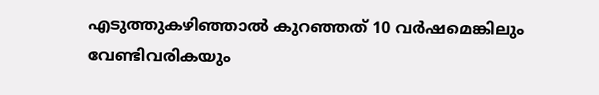എടുത്തുകഴിഞ്ഞാല്‍ കുറഞ്ഞത് 10 വര്‍ഷമെങ്കിലും വേണ്ടിവരികയും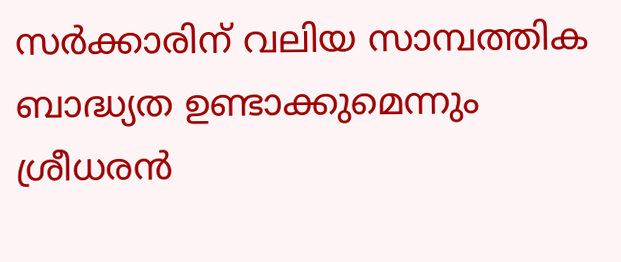സര്‍ക്കാരിന് വലിയ സാമ്പത്തിക ബാദ്ധ്യത ഉണ്ടാക്കുമെന്നും ശ്രീധരന്‍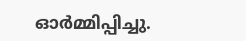ഓര്‍മ്മിപ്പിച്ചു.